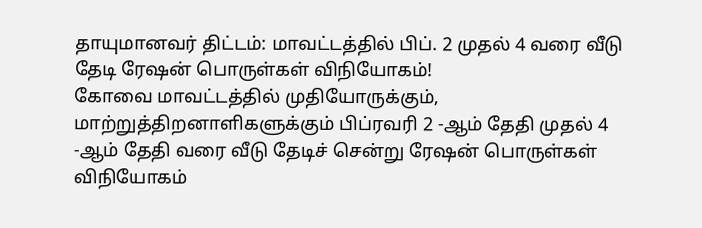தாயுமானவர் திட்டம்: மாவட்டத்தில் பிப். 2 முதல் 4 வரை வீடு தேடி ரேஷன் பொருள்கள் விநியோகம்!
கோவை மாவட்டத்தில் முதியோருக்கும், மாற்றுத்திறனாளிகளுக்கும் பிப்ரவரி 2 -ஆம் தேதி முதல் 4 -ஆம் தேதி வரை வீடு தேடிச் சென்று ரேஷன் பொருள்கள் விநியோகம்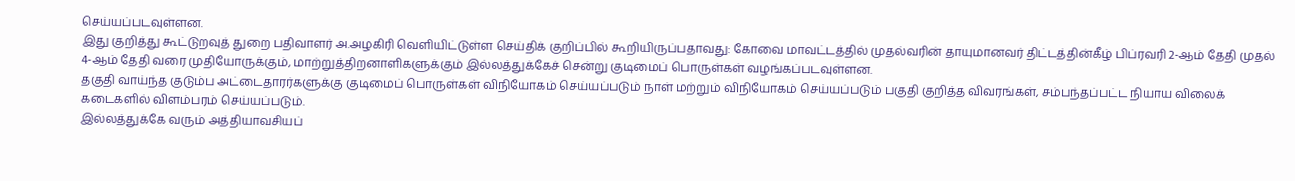செய்யப்படவுள்ளன.
இது குறித்து கூட்டுறவுத் துறை பதிவாளர் அ.அழகிரி வெளியிட்டுள்ள செய்திக் குறிப்பில் கூறியிருப்பதாவது: கோவை மாவட்டத்தில் முதல்வரின் தாயுமானவர் திட்டத்தின்கீழ் பிப்ரவரி 2-ஆம் தேதி முதல் 4-ஆம் தேதி வரை முதியோருக்கும், மாற்றுத்திறனாளிகளுக்கும் இல்லத்துக்கேச் சென்று குடிமைப் பொருள்கள் வழங்கப்படவுள்ளன.
தகுதி வாய்ந்த குடும்ப அட்டைதாரர்களுக்கு குடிமைப் பொருள்கள் விநியோகம் செய்யப்படும் நாள் மற்றும் விநியோகம் செய்யப்படும் பகுதி குறித்த விவரங்கள், சம்பந்தப்பட்ட நியாய விலைக் கடைகளில் விளம்பரம் செய்யப்படும்.
இல்லத்துக்கே வரும் அத்தியாவசியப்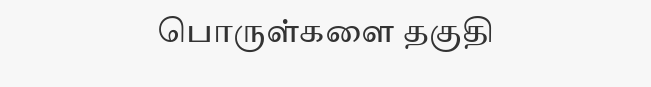பொருள்களை தகுதி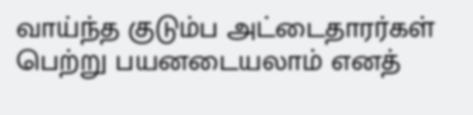வாய்ந்த குடும்ப அட்டைதாரர்கள் பெற்று பயனடையலாம் எனத்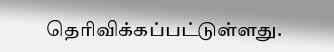தெரிவிக்கப்பட்டுள்ளது.